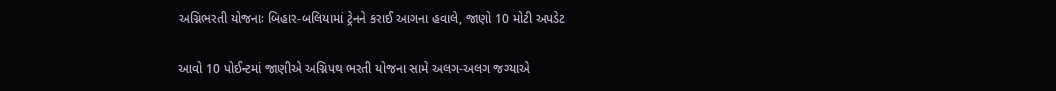અગ્નિભરતી યોજનાઃ બિહાર-બલિયામાં ટ્રેનને કરાઈ આગના હવાલે, જાણો 10 મોટી અપડેટ

આવો 10 પોઈન્ટમાં જાણીએ અગ્નિપથ ભરતી યોજના સામે અલગ-અલગ જગ્યાએ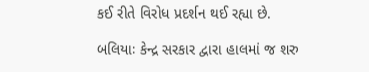કઈ રીતે વિરોધ પ્રદર્શન થઈ રહ્યા છે.

બલિયાઃ કેન્દ્ર સરકાર દ્વારા હાલમાં જ શરુ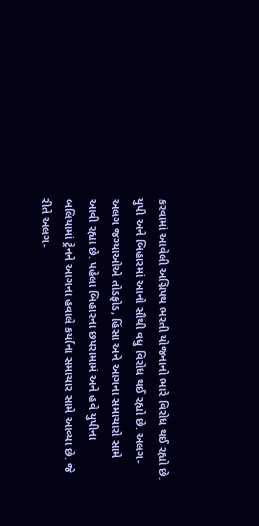કરવામાં આવેલી અગ્નિપથ ભરતી યોજનાનો ભારે વિરોધ થઈ રહ્યો છે. યુપી અને બિહારમાં આનો સૌથી વધુ વિરોધ થઈ રહ્યો છે. અલગ-અલગ જગ્યાઓએ તોડફોડ, હિંસા અને આગના સમાચારો સામે આવી રહ્યા છે. પહેલા બિહારના છપરામામં અને હવે યુપીના બલિયામાં ટ્રેનને આગના હવાલે કર્યાના સમાચાર સામે આવ્યા છે. જે રીતે અલગ-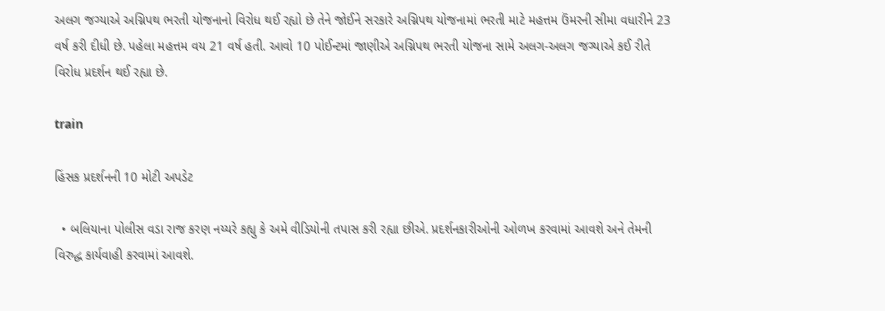અલગ જગ્યાએ અગ્નિપથ ભરતી યોજનાનો વિરોધ થઈ રહ્યો છે તેને જોઈને સરકારે અગ્નિપથ યોજનામાં ભરતી માટે મહત્તમ ઉંમરની સીમા વધારીને 23 વર્ષ કરી દીધી છે. પહેલા મહત્તમ વય 21 વર્ષ હતી. આવો 10 પોઈન્ટમાં જાણીએ અગ્નિપથ ભરતી યોજના સામે અલગ-અલગ જગ્યાએ કઈ રીતે વિરોધ પ્રદર્શન થઈ રહ્યા છે.

train

હિંસક પ્રદર્શનની 10 મોટી અપડેટ

  • બલિયાના પોલીસ વડા રાજ કરણ નય્યરે કહ્યુ કે અમે વીડિયોની તપાસ કરી રહ્યા છીએ. પ્રદર્શનકારીઓની ઓળખ કરવામાં આવશે અને તેમની વિરુદ્ધ કાર્યવાહી કરવામાં આવશે.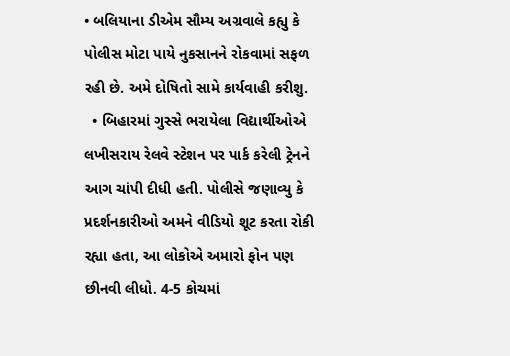• બલિયાના ડીએમ સૌમ્ય અગ્રવાલે કહ્યુ કે પોલીસ મોટા પાયે નુકસાનને રોકવામાં સફળ રહી છે. અમે દોષિતો સામે કાર્યવાહી કરીશુ.
  • બિહારમાં ગુસ્સે ભરાયેલા વિદ્યાર્થીઓએ લખીસરાય રેલવે સ્ટેશન પર પાર્ક કરેલી ટ્રેનને આગ ચાંપી દીધી હતી. પોલીસે જણાવ્યુ કે પ્રદર્શનકારીઓ અમને વીડિયો શૂટ કરતા રોકી રહ્યા હતા, આ લોકોએ અમારો ફોન પણ છીનવી લીધો. 4-5 કોચમાં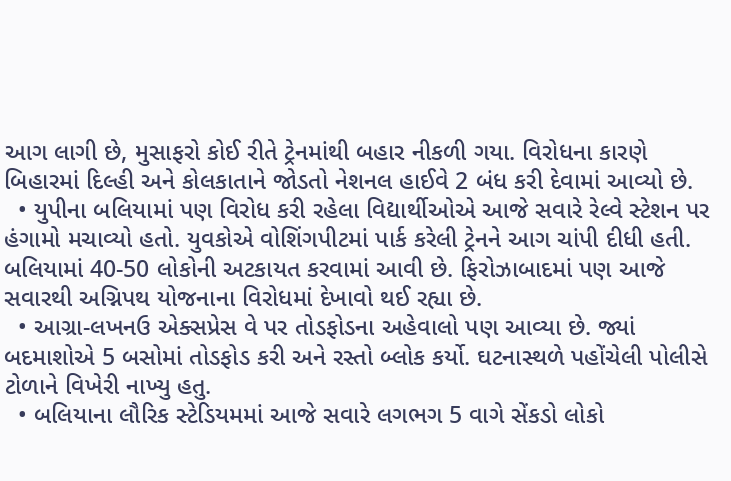આગ લાગી છે, મુસાફરો કોઈ રીતે ટ્રેનમાંથી બહાર નીકળી ગયા. વિરોધના કારણે બિહારમાં દિલ્હી અને કોલકાતાને જોડતો નેશનલ હાઈવે 2 બંધ કરી દેવામાં આવ્યો છે.
  • યુપીના બલિયામાં પણ વિરોધ કરી રહેલા વિદ્યાર્થીઓએ આજે સવારે રેલ્વે સ્ટેશન પર હંગામો મચાવ્યો હતો. યુવકોએ વોશિંગપીટમાં પાર્ક કરેલી ટ્રેનને આગ ચાંપી દીધી હતી. બલિયામાં 40-50 લોકોની અટકાયત કરવામાં આવી છે. ફિરોઝાબાદમાં પણ આજે સવારથી અગ્નિપથ યોજનાના વિરોધમાં દેખાવો થઈ રહ્યા છે.
  • આગ્રા-લખનઉ એક્સપ્રેસ વે પર તોડફોડના અહેવાલો પણ આવ્યા છે. જ્યાં બદમાશોએ 5 બસોમાં તોડફોડ કરી અને રસ્તો બ્લોક કર્યો. ઘટનાસ્થળે પહોંચેલી પોલીસે ટોળાને વિખેરી નાખ્યુ હતુ.
  • બલિયાના લૌરિક સ્ટેડિયમમાં આજે સવારે લગભગ 5 વાગે સેંકડો લોકો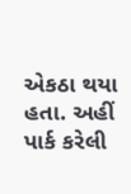એકઠા થયા હતા. અહીં પાર્ક કરેલી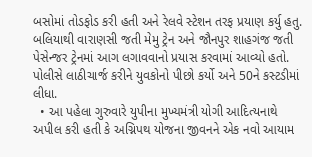બસોમાં તોડફોડ કરી હતી અને રેલવે સ્ટેશન તરફ પ્રયાણ કર્યુ હતુ. બલિયાથી વારાણસી જતી મેમુ ટ્રેન અને જૌનપુર શાહગંજ જતી પેસેન્જર ટ્રેનમાં આગ લગાવવાનો પ્રયાસ કરવામાં આવ્યો હતો. પોલીસે લાઠીચાર્જ કરીને યુવકોનો પીછો કર્યો અને 50ને કસ્ટડીમાં લીધા.
  • આ પહેલા ગુરુવારે યુપીના મુખ્યમંત્રી યોગી આદિત્યનાથે અપીલ કરી હતી કે અગ્નિપથ યોજના જીવનને એક નવો આયામ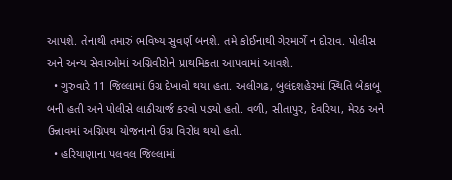આપશે. તેનાથી તમારું ભવિષ્ય સુવર્ણ બનશે. તમે કોઈનાથી ગેરમાર્ગે ન દોરાવ. પોલીસ અને અન્ય સેવાઓમાં અગ્નિવીરોને પ્રાથમિકતા આપવામાં આવશે.
  • ગુરુવારે 11 જિલ્લામાં ઉગ્ર દેખાવો થયા હતા. અલીગઢ, બુલંદશહેરમાં સ્થિતિ બેકાબૂ બની હતી અને પોલીસે લાઠીચાર્જ કરવો પડ્યો હતો. વળી, સીતાપુર, દેવરિયા, મેરઠ અને ઉન્નાવમાં અગ્નિપથ યોજનાનો ઉગ્ર વિરોધ થયો હતો.
  • હરિયાણાના પલવલ જિલ્લામાં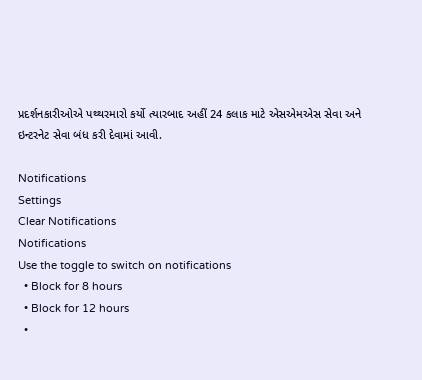પ્રદર્શનકારીઓએ પથ્થરમારો કર્યો ત્યારબાદ અહીં 24 કલાક માટે એસએમએસ સેવા અને ઇન્ટરનેટ સેવા બંધ કરી દેવામાં આવી.

Notifications
Settings
Clear Notifications
Notifications
Use the toggle to switch on notifications
  • Block for 8 hours
  • Block for 12 hours
  •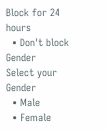Block for 24 hours
  • Don't block
Gender
Select your Gender
  • Male
  • Female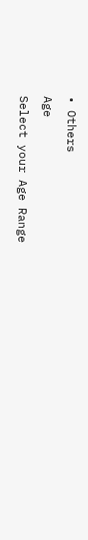• Others
Age
Select your Age Range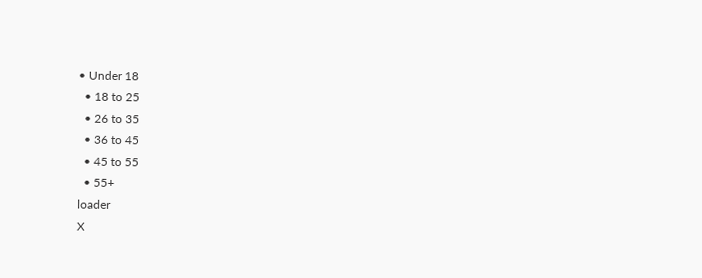• Under 18
  • 18 to 25
  • 26 to 35
  • 36 to 45
  • 45 to 55
  • 55+
loader
X